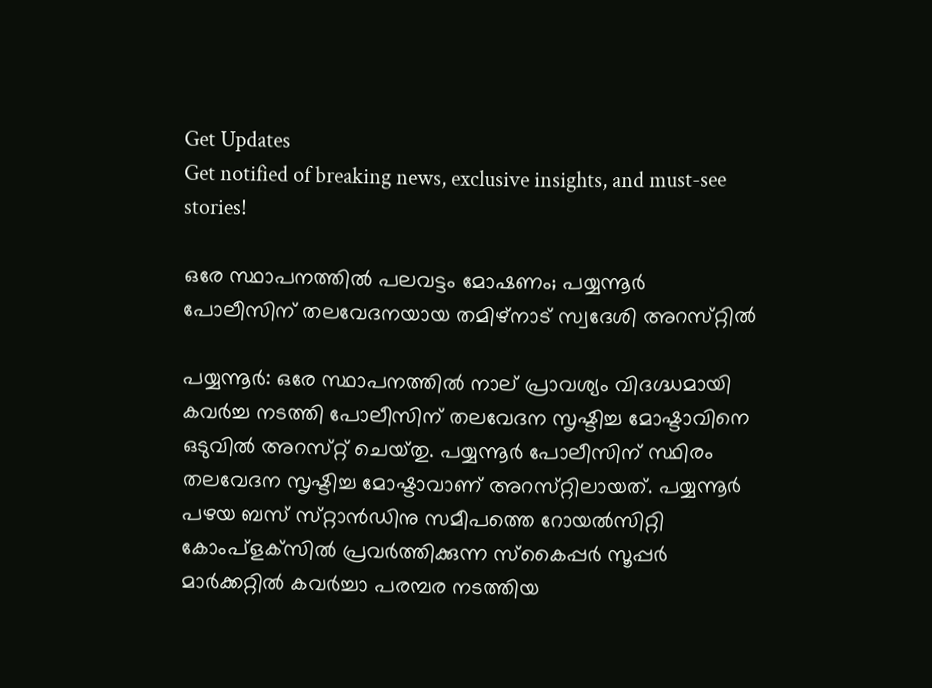Get Updates
Get notified of breaking news, exclusive insights, and must-see stories!

ഒരേ സ്ഥാപനത്തിൽ പലവട്ടം മോഷണം; പയ്യന്നൂര്‍ പോലീസിന് തലവേദനയായ തമിഴ്‌നാട് സ്വദേശി അറസ്‌റ്റില്‍

പയ്യന്നൂര്‍: ഒരേ സ്ഥാപനത്തില്‍ നാല് പ്രാവശ്യം വിദഗ്ദ്ധമായി കവര്‍ച്ച നടത്തി പോലീസിന് തലവേദന സൃഷ്ടിച്ച മോഷ്ടാവിനെ ഒടുവില്‍ അറസ്‌റ്റ് ചെയ്‌തു. പയ്യന്നൂര്‍ പോലീസിന് സ്ഥിരം തലവേദന സൃഷ്ടിച്ച മോഷ്ടാവാണ് അറസ്‌റ്റിലായത്. പയ്യന്നൂര്‍ പഴയ ബസ് സ്‌റ്റാന്‍ഡിനു സമീപത്തെ റോയല്‍സിറ്റി കോംപ്‌ളക്‌സില്‍ പ്രവര്‍ത്തിക്കുന്ന സ്‌കൈപ്പര്‍ സൂപ്പര്‍ മാര്‍ക്കറ്റില്‍ കവര്‍ച്ചാ പരമ്പര നടത്തിയ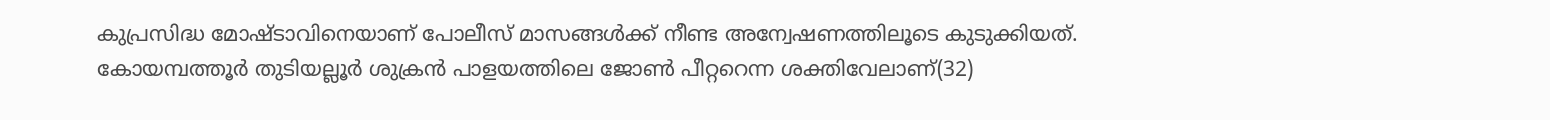കുപ്രസിദ്ധ മോഷ്ടാവിനെയാണ് പോലീസ് മാസങ്ങള്‍ക്ക് നീണ്ട അന്വേഷണത്തിലൂടെ കുടുക്കിയത്. കോയമ്പത്തൂര്‍ തുടിയല്ലൂര്‍ ശുക്രന്‍ പാളയത്തിലെ ജോണ്‍ പീറ്ററെന്ന ശക്തിവേലാണ്(32)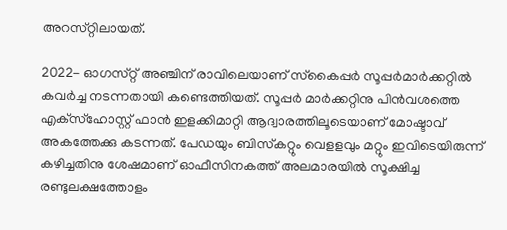അറസ്‌റ്റിലായത്.

2022- ഓഗസ്‌റ്റ് അഞ്ചിന് രാവിലെയാണ് സ്‌കൈപ്പര്‍ സൂപ്പര്‍മാര്‍ക്കറ്റില്‍ കവര്‍ച്ച നടന്നതായി കണ്ടെത്തിയത്. സൂപ്പര്‍ മാര്‍ക്കറ്റിനു പിന്‍വശത്തെ എക്‌സ്‌ഹോസ്റ്റ് ഫാന്‍ ഇളക്കിമാറ്റി ആദ്വാരത്തിലൂടെയാണ് മോഷ്ടാവ് അകത്തേക്കു കടന്നത്. പേഡയും ബിസ്‌കറ്റും വെളളവും മറ്റും ഇവിടെയിരുന്ന് കഴിച്ചതിനു ശേഷമാണ് ഓഫീസിനകത്ത് അലമാരയില്‍ സൂക്ഷിച്ച രണ്ടുലക്ഷത്തോളം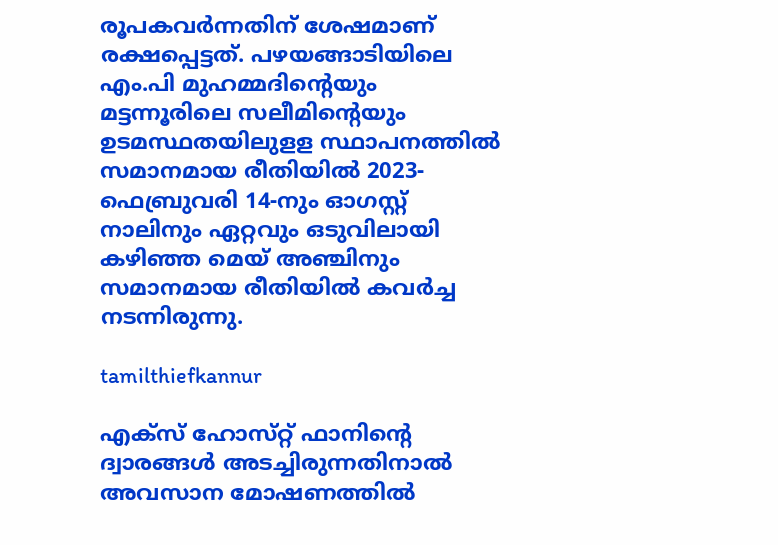രൂപകവര്‍ന്നതിന് ശേഷമാണ് രക്ഷപ്പെട്ടത്. പഴയങ്ങാടിയിലെ എം.പി മുഹമ്മദിന്റെയും മട്ടന്നൂരിലെ സലീമിന്റെയും ഉടമസ്ഥതയിലുളള സ്ഥാപനത്തില്‍ സമാനമായ രീതിയില്‍ 2023-ഫെബ്രുവരി 14-നും ഓഗസ്റ്റ് നാലിനും ഏറ്റവും ഒടുവിലായി കഴിഞ്ഞ മെയ് അഞ്ചിനും സമാനമായ രീതിയില്‍ കവര്‍ച്ച നടന്നിരുന്നു.

tamilthiefkannur

എക്‌സ് ഹോസ്‌റ്റ് ഫാനിന്റെ ദ്വാരങ്ങള്‍ അടച്ചിരുന്നതിനാല്‍ അവസാന മോഷണത്തില്‍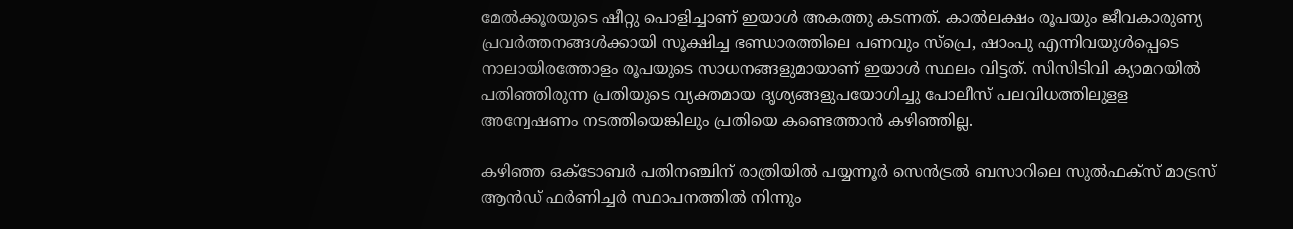മേല്‍ക്കൂരയുടെ ഷീറ്റു പൊളിച്ചാണ് ഇയാള്‍ അകത്തു കടന്നത്. കാല്‍ലക്ഷം രൂപയും ജീവകാരുണ്യ പ്രവര്‍ത്തനങ്ങള്‍ക്കായി സൂക്ഷിച്ച ഭണ്ഡാരത്തിലെ പണവും സ്‌പ്രെ, ഷാംപു എന്നിവയുള്‍പ്പെടെ നാലായിരത്തോളം രൂപയുടെ സാധനങ്ങളുമായാണ് ഇയാള്‍ സ്ഥലം വിട്ടത്. സിസിടിവി ക്യാമറയില്‍ പതിഞ്ഞിരുന്ന പ്രതിയുടെ വ്യക്തമായ ദൃശ്യങ്ങളുപയോഗിച്ചു പോലീസ് പലവിധത്തിലുളള അന്വേഷണം നടത്തിയെങ്കിലും പ്രതിയെ കണ്ടെത്താന്‍ കഴിഞ്ഞില്ല.

കഴിഞ്ഞ ഒക്‌ടോബര്‍ പതിനഞ്ചിന് രാത്രിയില്‍ പയ്യന്നൂര്‍ സെന്‍ട്രല്‍ ബസാറിലെ സുല്‍ഫക്‌സ് മാട്രസ് ആന്‍ഡ് ഫര്‍ണിച്ചര്‍ സ്ഥാപനത്തില്‍ നിന്നും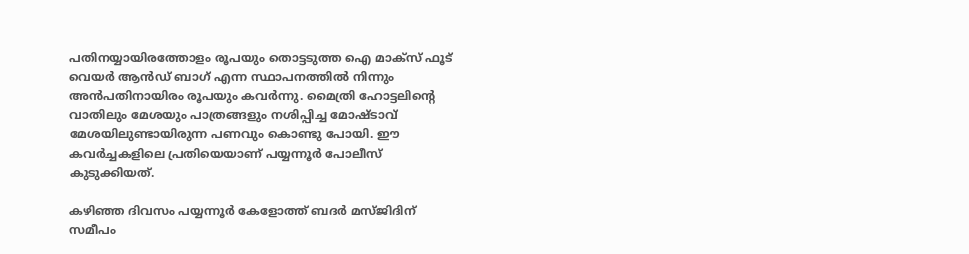പതിനയ്യായിരത്തോളം രൂപയും തൊട്ടടുത്ത ഐ മാക്‌സ് ഫൂട് വെയര്‍ ആന്‍ഡ് ബാഗ് എന്ന സ്ഥാപനത്തില്‍ നിന്നും അന്‍പതിനായിരം രൂപയും കവര്‍ന്നു. മൈത്രി ഹോട്ടലിന്റെ വാതിലും മേശയും പാത്രങ്ങളും നശിപ്പിച്ച മോഷ്ടാവ് മേശയിലുണ്ടായിരുന്ന പണവും കൊണ്ടു പോയി. ഈ കവര്‍ച്ചകളിലെ പ്രതിയെയാണ് പയ്യന്നൂര്‍ പോലീസ് കുടുക്കിയത്.

കഴിഞ്ഞ ദിവസം പയ്യന്നൂര്‍ കേളോത്ത് ബദര്‍ മസ്ജിദിന് സമീപം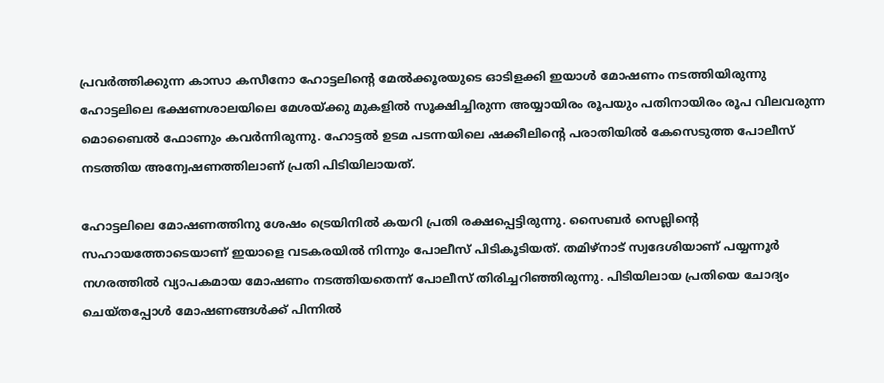പ്രവര്‍ത്തിക്കുന്ന കാസാ കസീനോ ഹോട്ടലിന്റെ മേല്‍ക്കൂരയുടെ ഓടിളക്കി ഇയാള്‍ മോഷണം നടത്തിയിരുന്നു ഹോട്ടലിലെ ഭക്ഷണശാലയിലെ മേശയ്ക്കു മുകളില്‍ സൂക്ഷിച്ചിരുന്ന അയ്യായിരം രൂപയും പതിനായിരം രൂപ വിലവരുന്ന മൊബൈല്‍ ഫോണും കവര്‍ന്നിരുന്നു. ഹോട്ടല്‍ ഉടമ പടന്നയിലെ ഷക്കീലിന്റെ പരാതിയില്‍ കേസെടുത്ത പോലീസ് നടത്തിയ അന്വേഷണത്തിലാണ് പ്രതി പിടിയിലായത്.

ഹോട്ടലിലെ മോഷണത്തിനു ശേഷം ട്രെയിനില്‍ കയറി പ്രതി രക്ഷപ്പെട്ടിരുന്നു. സൈബര്‍ സെല്ലിന്റെ സഹായത്തോടെയാണ് ഇയാളെ വടകരയില്‍ നിന്നും പോലീസ് പിടികൂടിയത്. തമിഴ്‌നാട് സ്വദേശിയാണ് പയ്യന്നൂര്‍ നഗരത്തില്‍ വ്യാപകമായ മോഷണം നടത്തിയതെന്ന് പോലീസ് തിരിച്ചറിഞ്ഞിരുന്നു. പിടിയിലായ പ്രതിയെ ചോദ്യം ചെയ്‌തപ്പോള്‍ മോഷണങ്ങള്‍ക്ക് പിന്നില്‍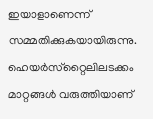ഇയാളാണെന്ന് സമ്മതിക്കുകയായിരുന്നു. ഹെയര്‍സ്‌റ്റൈലിലടക്കം മാറ്റങ്ങള്‍ വരുത്തിയാണ്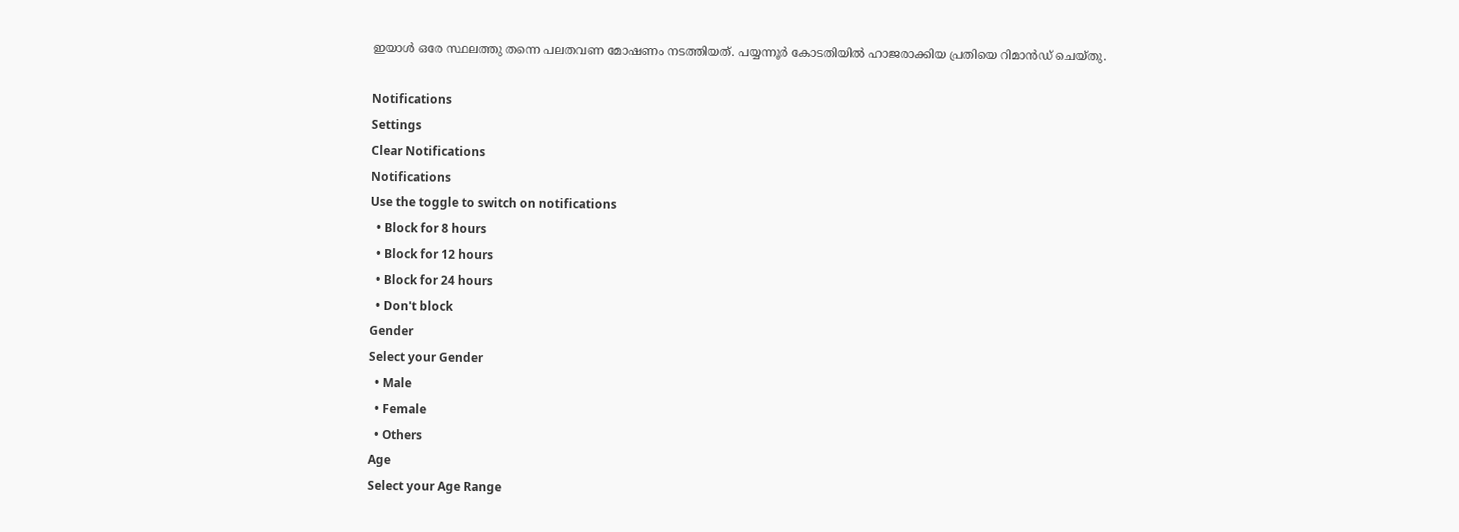ഇയാള്‍ ഒരേ സ്ഥലത്തു തന്നെ പലതവണ മോഷണം നടത്തിയത്. പയ്യന്നൂര്‍ കോടതിയില്‍ ഹാജരാക്കിയ പ്രതിയെ റിമാന്‍ഡ് ചെയ്‌തു.

Notifications
Settings
Clear Notifications
Notifications
Use the toggle to switch on notifications
  • Block for 8 hours
  • Block for 12 hours
  • Block for 24 hours
  • Don't block
Gender
Select your Gender
  • Male
  • Female
  • Others
Age
Select your Age Range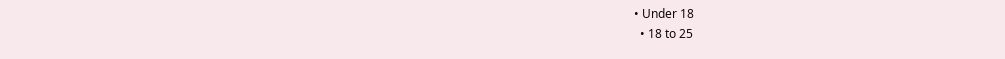• Under 18
  • 18 to 25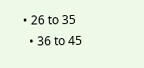• 26 to 35
  • 36 to 45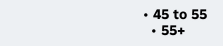• 45 to 55
  • 55+